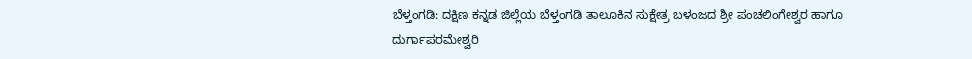ಬೆಳ್ತಂಗಡಿ: ದಕ್ಷಿಣ ಕನ್ನಡ ಜಿಲ್ಲೆಯ ಬೆಳ್ತಂಗಡಿ ತಾಲೂಕಿನ ಸುಕ್ಷೇತ್ರ ಬಳಂಜದ ಶ್ರೀ ಪಂಚಲಿಂಗೇಶ್ವರ ಹಾಗೂ ದುರ್ಗಾಪರಮೇಶ್ವರಿ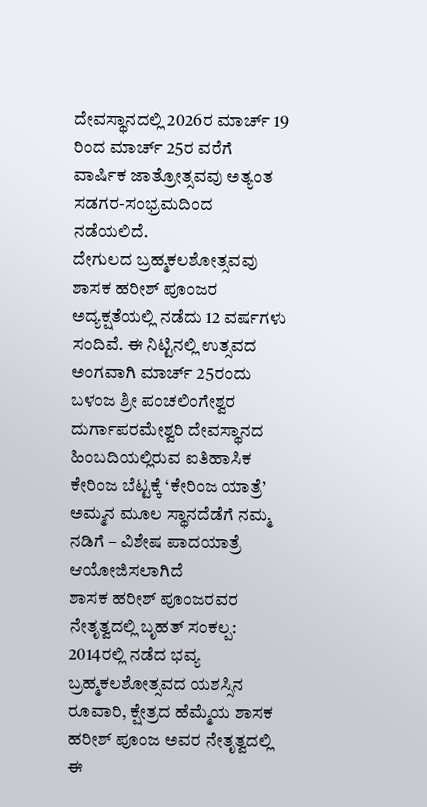ದೇವಸ್ಥಾನದಲ್ಲಿ 2026ರ ಮಾರ್ಚ್ 19 ರಿಂದ ಮಾರ್ಚ್ 25ರ ವರೆಗೆ ವಾರ್ಷಿಕ ಜಾತ್ರೋತ್ಸವವು ಅತ್ಯಂತ ಸಡಗರ-ಸಂಭ್ರಮದಿಂದ ನಡೆಯಲಿದೆ.
ದೇಗುಲದ ಬ್ರಹ್ಮಕಲಶೋತ್ಸವವು ಶಾಸಕ ಹರೀಶ್ ಪೂಂಜರ ಅದ್ಯಕ್ಷತೆಯಲ್ಲಿ ನಡೆದು 12 ವರ್ಷಗಳು ಸಂದಿವೆ. ಈ ನಿಟ್ಟಿನಲ್ಲಿ ಉತ್ಸವದ ಅಂಗವಾಗಿ ಮಾರ್ಚ್ 25ರಂದು ಬಳಂಜ ಶ್ರೀ ಪಂಚಲಿಂಗೇಶ್ವರ ದುರ್ಗಾಪರಮೇಶ್ವರಿ ದೇವಸ್ಥಾನದ ಹಿಂಬದಿಯಲ್ಲಿರುವ ಐತಿಹಾಸಿಕ ಕೇರಿಂಜ ಬೆಟ್ಟಕ್ಕೆ ‘ಕೇರಿಂಜ ಯಾತ್ರೆ’ ಅಮ್ಮನ ಮೂಲ ಸ್ಥಾನದೆಡೆಗೆ ನಮ್ಮ ನಡಿಗೆ – ವಿಶೇಷ ಪಾದಯಾತ್ರೆ ಆಯೋಜಿಸಲಾಗಿದೆ
ಶಾಸಕ ಹರೀಶ್ ಪೂಂಜರವರ ನೇತೃತ್ವದಲ್ಲಿ ಬೃಹತ್ ಸಂಕಲ್ಪ: 2014ರಲ್ಲಿ ನಡೆದ ಭವ್ಯ ಬ್ರಹ್ಮಕಲಶೋತ್ಸವದ ಯಶಸ್ಸಿನ ರೂವಾರಿ, ಕ್ಷೇತ್ರದ ಹೆಮ್ಮೆಯ ಶಾಸಕ ಹರೀಶ್ ಪೂಂಜ ಅವರ ನೇತೃತ್ವದಲ್ಲಿ ಈ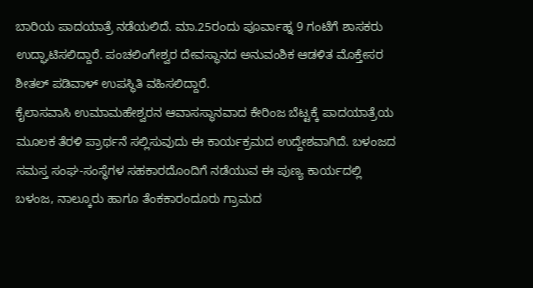ಬಾರಿಯ ಪಾದಯಾತ್ರೆ ನಡೆಯಲಿದೆ. ಮಾ.25ರಂದು ಪೂರ್ವಾಹ್ನ 9 ಗಂಟೆಗೆ ಶಾಸಕರು ಉದ್ಘಾಟಿಸಲಿದ್ದಾರೆ. ಪಂಚಲಿಂಗೇಶ್ವರ ದೇವಸ್ಥಾನದ ಅನುವಂಶಿಕ ಆಡಳಿತ ಮೊಕ್ತೇಸರ ಶೀತಲ್ ಪಡಿವಾಳ್ ಉಪಸ್ಥಿತಿ ವಹಿಸಲಿದ್ದಾರೆ.
ಕೈಲಾಸವಾಸಿ ಉಮಾಮಹೇಶ್ವರನ ಆವಾಸಸ್ಥಾನವಾದ ಕೇರಿಂಜ ಬೆಟ್ಟಕ್ಕೆ ಪಾದಯಾತ್ರೆಯ ಮೂಲಕ ತೆರಳಿ ಪ್ರಾರ್ಥನೆ ಸಲ್ಲಿಸುವುದು ಈ ಕಾರ್ಯಕ್ರಮದ ಉದ್ದೇಶವಾಗಿದೆ. ಬಳಂಜದ ಸಮಸ್ತ ಸಂಘ-ಸಂಸ್ಥೆಗಳ ಸಹಕಾರದೊಂದಿಗೆ ನಡೆಯುವ ಈ ಪುಣ್ಯ ಕಾರ್ಯದಲ್ಲಿ ಬಳಂಜ, ನಾಲ್ಕೂರು ಹಾಗೂ ತೆಂಕಕಾರಂದೂರು ಗ್ರಾಮದ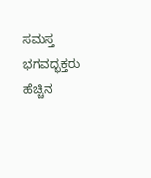ಸಮಸ್ತ ಭಗವದ್ಭಕ್ತರು ಹೆಚ್ಚಿನ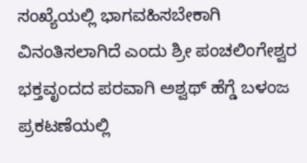ಸಂಖ್ಯೆಯಲ್ಲಿ ಭಾಗವಹಿಸಬೇಕಾಗಿ ವಿನಂತಿಸಲಾಗಿದೆ ಎಂದು ಶ್ರೀ ಪಂಚಲಿಂಗೇಶ್ವರ ಭಕ್ತವೃಂದದ ಪರವಾಗಿ ಅಶ್ವಥ್ ಹೆಗ್ಡೆ ಬಳಂಜ ಪ್ರಕಟಣೆಯಲ್ಲಿ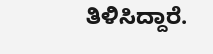ತಿಳಿಸಿದ್ದಾರೆ.